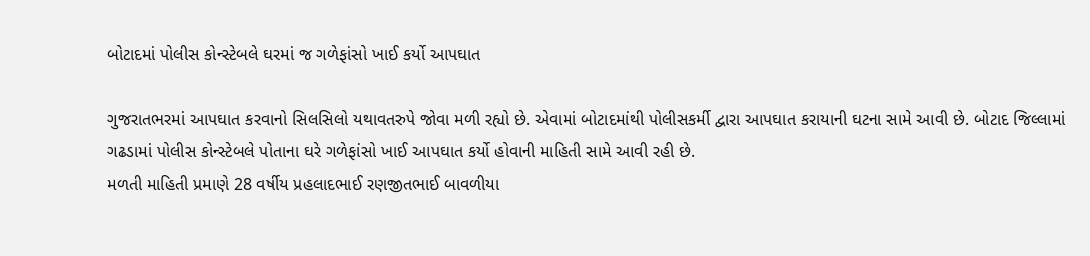બોટાદમાં પોલીસ કોન્સ્ટેબલે ઘરમાં જ ગળેફાંસો ખાઈ કર્યો આપઘાત

ગુજરાતભરમાં આપઘાત કરવાનો સિલસિલો યથાવતરુપે જોવા મળી રહ્યો છે. એવામાં બોટાદમાંથી પોલીસકર્મી દ્વારા આપઘાત કરાયાની ઘટના સામે આવી છે. બોટાદ જિલ્લામાં ગઢડામાં પોલીસ કોન્સ્ટેબલે પોતાના ઘરે ગળેફાંસો ખાઈ આપઘાત કર્યો હોવાની માહિતી સામે આવી રહી છે.
મળતી માહિતી પ્રમાણે 28 વર્ષીય પ્રહલાદભાઈ રણજીતભાઈ બાવળીયા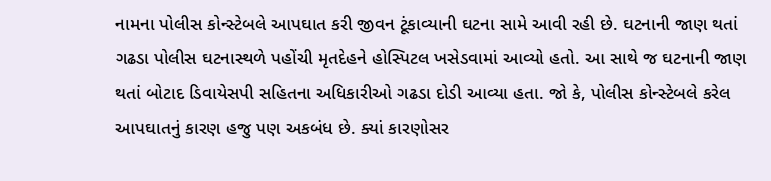નામના પોલીસ કોન્સ્ટેબલે આપઘાત કરી જીવન ટૂંકાવ્યાની ઘટના સામે આવી રહી છે. ઘટનાની જાણ થતાં ગઢડા પોલીસ ઘટનાસ્થળે પહોંચી મૃતદેહને હોસ્પિટલ ખસેડવામાં આવ્યો હતો. આ સાથે જ ઘટનાની જાણ થતાં બોટાદ ડિવાયેસપી સહિતના અધિકારીઓ ગઢડા દોડી આવ્યા હતા. જો કે, પોલીસ કોન્સ્ટેબલે કરેલ આપઘાતનું કારણ હજુ પણ અકબંધ છે. ક્યાં કારણોસર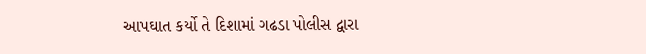આપઘાત કર્યો તે દિશામાં ગઢડા પોલીસ દ્વારા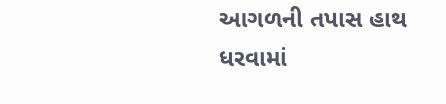આગળની તપાસ હાથ ધરવામાં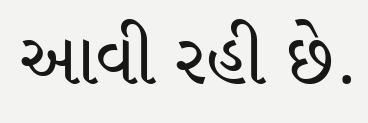આવી રહી છે.